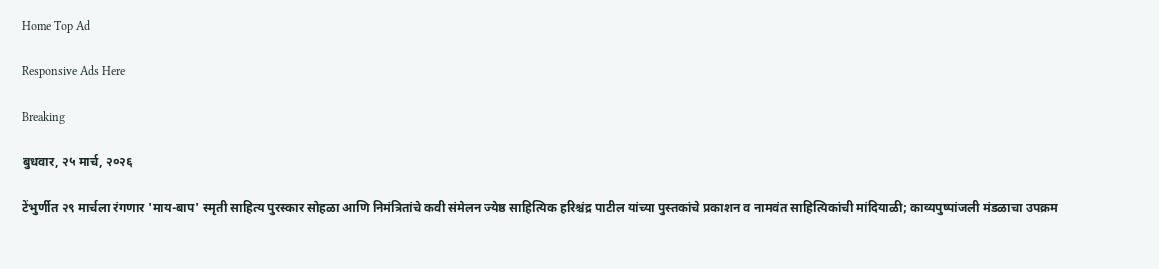Home Top Ad

Responsive Ads Here

Breaking

बुधवार, २५ मार्च, २०२६

टेंभुर्णीत २९ मार्चला रंगणार 'माय-बाप' स्मृती साहित्य पुरस्कार सोहळा आणि निमंत्रितांचे कवी संमेलन ज्येष्ठ साहित्यिक हरिश्चंद्र पाटील यांच्या पुस्तकांचे प्रकाशन व नामवंत साहित्यिकांची मांदियाळी; काव्यपुष्पांजली मंडळाचा उपक्रम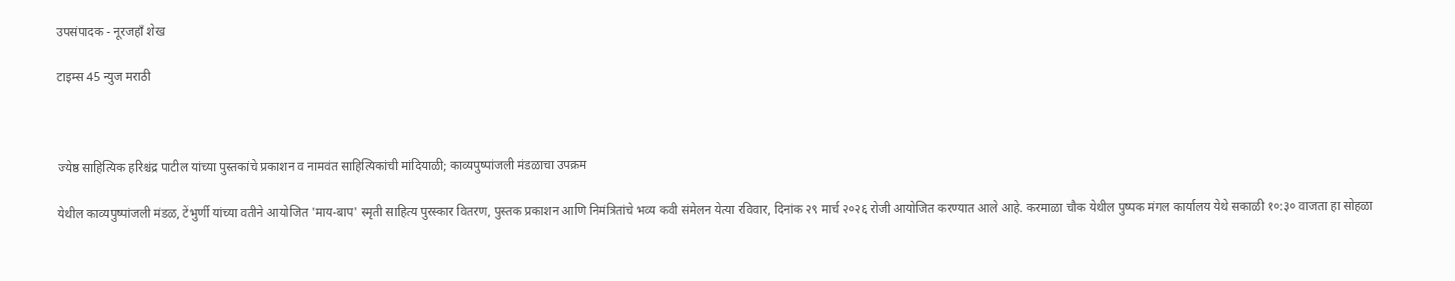उपसंपादक - नूरजहाँ शेख

टाइम्स 45 न्युज मराठी



ज्येष्ठ साहित्यिक हरिश्चंद्र पाटील यांच्या पुस्तकांचे प्रकाशन व नामवंत साहित्यिकांची मांदियाळी; काव्यपुष्पांजली मंडळाचा उपक्रम

येथील काव्यपुष्पांजली मंडळ, टेंभुर्णी यांच्या वतीने आयोजित 'माय-बाप' स्मृती साहित्य पुरस्कार वितरण, पुस्तक प्रकाशन आणि निमंत्रितांचे भव्य कवी संमेलन येत्या रविवार, दिनांक २९ मार्च २०२६ रोजी आयोजित करण्यात आले आहे. करमाळा चौक येथील पुष्पक मंगल कार्यालय येथे सकाळी १०:३० वाजता हा सोहळा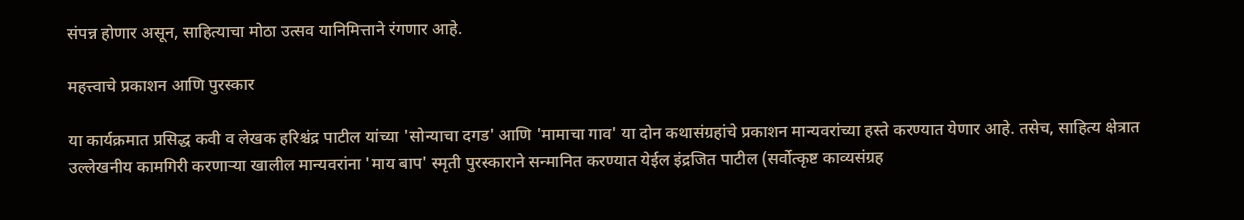संपन्न होणार असून, साहित्याचा मोठा उत्सव यानिमित्ताने रंगणार आहे.

महत्त्वाचे प्रकाशन आणि पुरस्कार

या कार्यक्रमात प्रसिद्ध कवी व लेखक हरिश्चंद्र पाटील यांच्या 'सोन्याचा दगड' आणि 'मामाचा गाव' या दोन कथासंग्रहांचे प्रकाशन मान्यवरांच्या हस्ते करण्यात येणार आहे. तसेच, साहित्य क्षेत्रात उल्लेखनीय कामगिरी करणाऱ्या खालील मान्यवरांना 'माय बाप' स्मृती पुरस्काराने सन्मानित करण्यात येईल इंद्रजित पाटील (सर्वोत्कृष्ट काव्यसंग्रह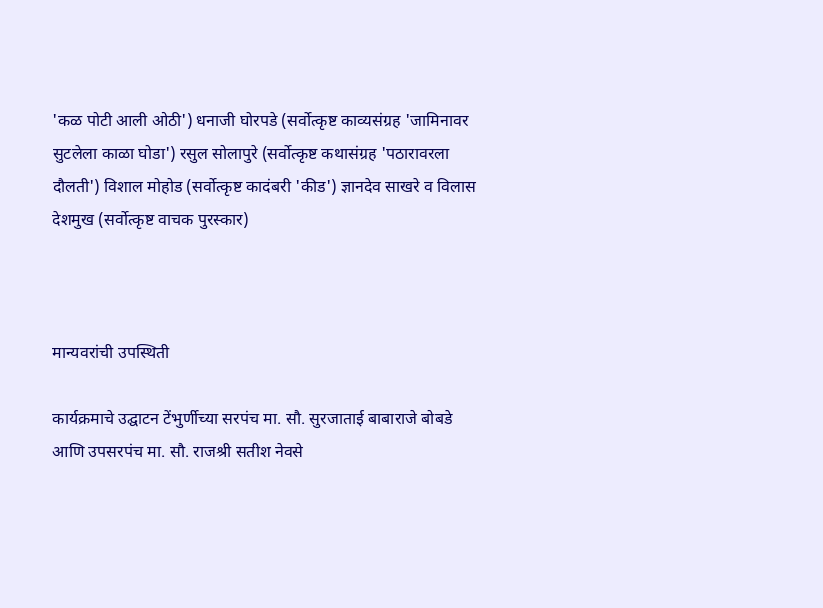'कळ पोटी आली ओठी') धनाजी घोरपडे (सर्वोत्कृष्ट काव्यसंग्रह 'जामिनावर सुटलेला काळा घोडा') रसुल सोलापुरे (सर्वोत्कृष्ट कथासंग्रह 'पठारावरला दौलती') विशाल मोहोड (सर्वोत्कृष्ट कादंबरी 'कीड') ज्ञानदेव साखरे व विलास देशमुख (सर्वोत्कृष्ट वाचक पुरस्कार)



मान्यवरांची उपस्थिती

कार्यक्रमाचे उद्घाटन टेंभुर्णीच्या सरपंच मा. सौ. सुरजाताई बाबाराजे बोबडे आणि उपसरपंच मा. सौ. राजश्री सतीश नेवसे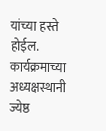यांच्या हस्ते होईल. कार्यक्रमाच्या अध्यक्षस्थानी ज्येष्ठ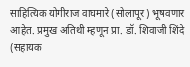साहित्यिक योगीराज वाघमारे (सोलापूर) भूषवणार आहेत. प्रमुख अतिथी म्हणून प्रा. डॉ. शिवाजी शिंदे (सहायक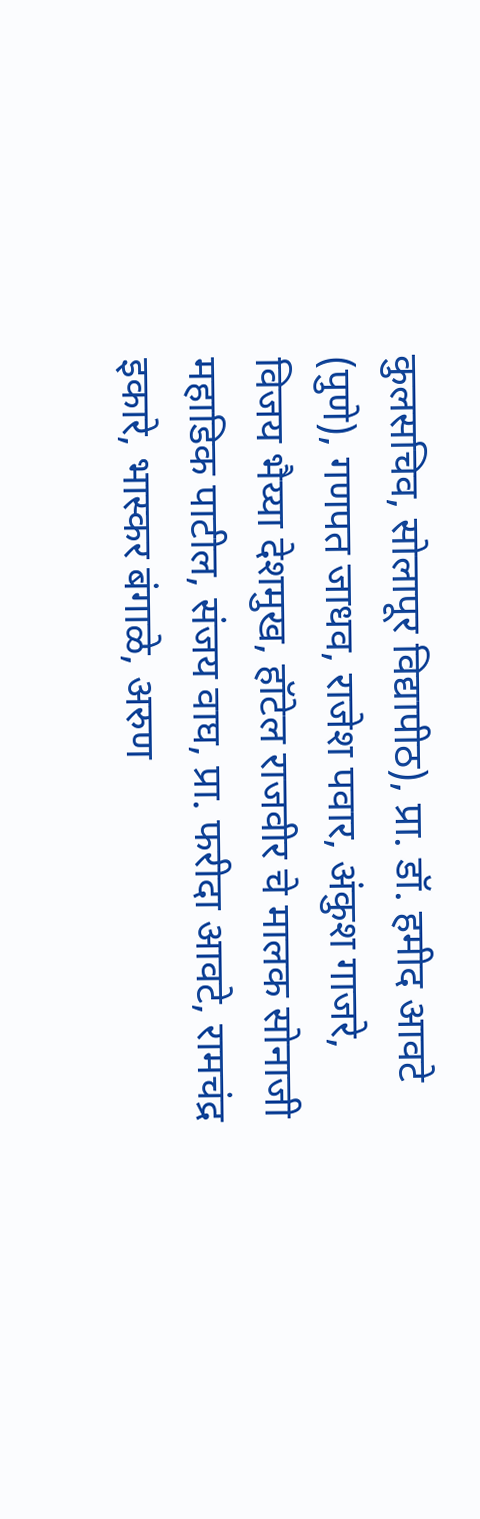कुलसचिव, सोलापूर विद्यापीठ), प्रा. डॉ. हमीद आवटे (पुणे), गणपत जाधव, राजेश पवार, अंकुश गाजरे, विजय भैय्या देशमुख, हॉटेल राजवीर चे मालक सोनाजी महाडिक पाटील, संजय वाघ, प्रा. फरीदा आवटे, रामचंद्र इकारे, भास्कर बंगाळे, अरुण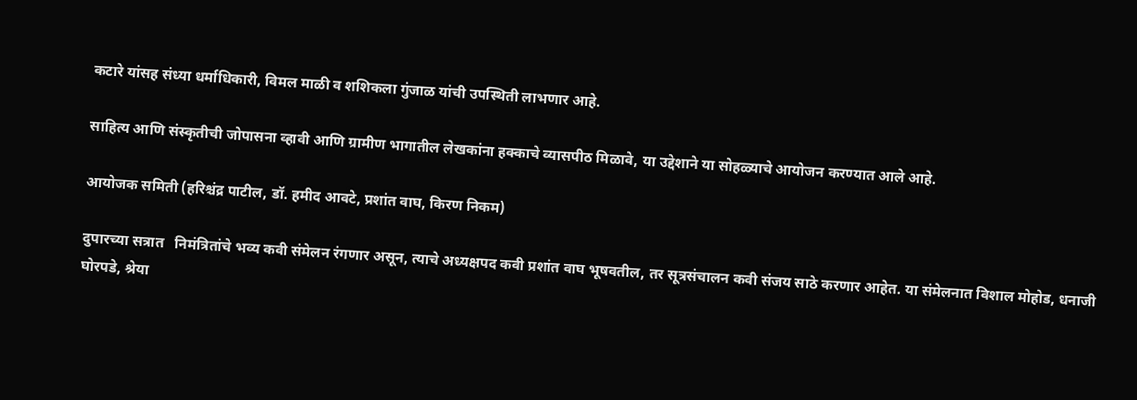कटारे यांसह संध्या धर्माधिकारी, विमल माळी व शशिकला गुंजाळ यांची उपस्थिती लाभणार आहे.

साहित्य आणि संस्कृतीची जोपासना व्हावी आणि ग्रामीण भागातील लेखकांना हक्काचे व्यासपीठ मिळावे, या उद्देशाने या सोहळ्याचे आयोजन करण्यात आले आहे.

आयोजक समिती (हरिश्चंद्र पाटील, डॉ. हमीद आवटे, प्रशांत वाघ, किरण निकम)

दुपारच्या सत्रात   निमंत्रितांचे भव्य कवी संमेलन रंगणार असून, त्याचे अध्यक्षपद कवी प्रशांत वाघ भूषवतील, तर सूत्रसंचालन कवी संजय साठे करणार आहेत. या संमेलनात विशाल मोहोड, धनाजी घोरपडे, श्रेया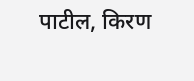पाटील, किरण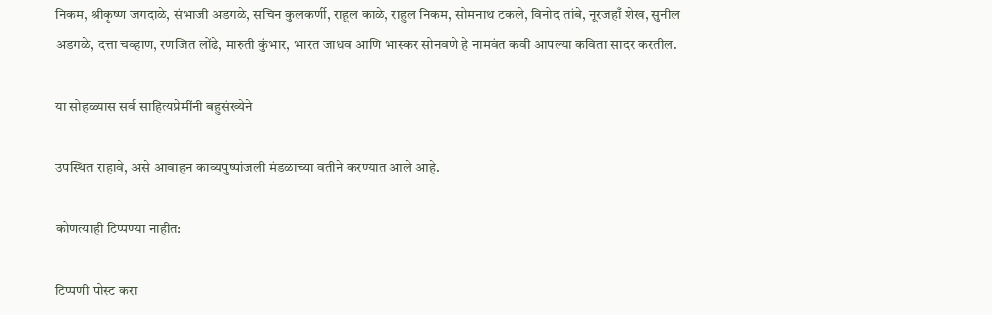निकम, श्रीकृष्ण जगदाळे, संभाजी अडगळे, सचिन कुलकर्णी, राहूल काळे, राहुल निकम, सोमनाथ टकले, विनोद तांबे, नूरजहाँ शेख, सुनील अडगळे, दत्ता चव्हाण, रणजित लोंढे, मारुती कुंभार, भारत जाधव आणि भास्कर सोनवणे हे नामवंत कवी आपल्या कविता सादर करतील.

या सोहळ्यास सर्व साहित्यप्रेमींनी बहुसंख्येने

उपस्थित राहावे, असे आवाहन काव्यपुष्पांजली मंडळाच्या वतीने करण्यात आले आहे.

कोणत्याही टिप्पण्‍या नाहीत:

टिप्पणी पोस्ट करा